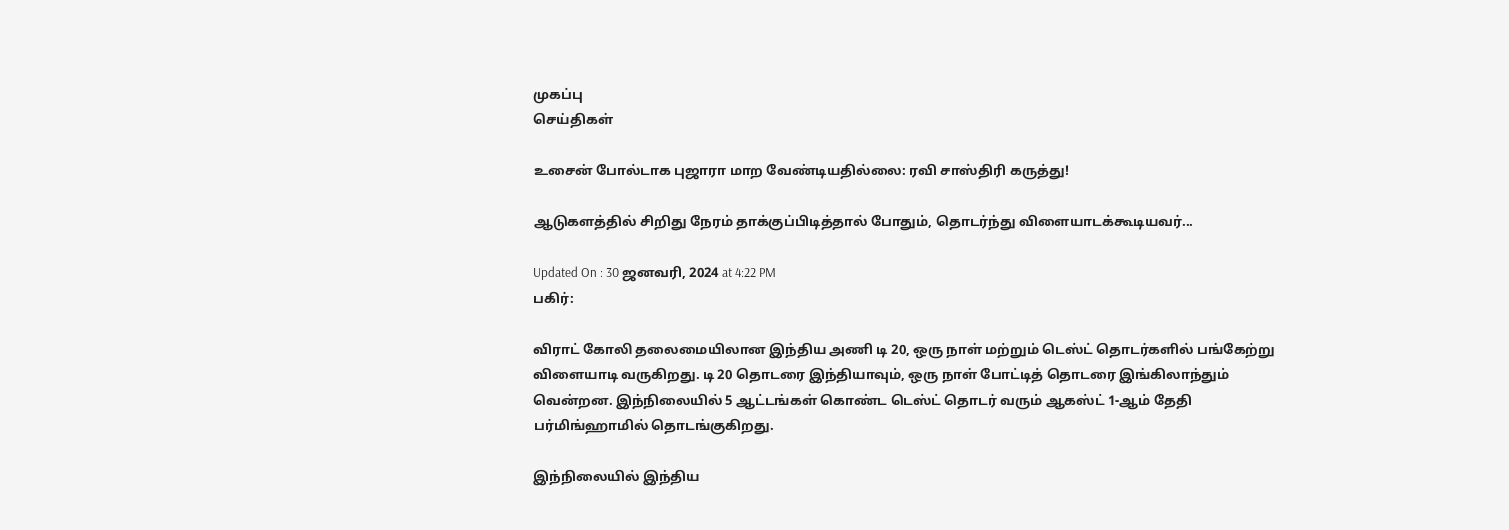முகப்பு
செய்திகள்

உசைன் போல்டாக புஜாரா மாற வேண்டியதில்லை: ரவி சாஸ்திரி கருத்து!

ஆடுகளத்தில் சிறிது நேரம் தாக்குப்பிடித்தால் போதும், தொடர்ந்து விளையாடக்கூடியவர்...

Updated On : 30 ஜனவரி, 2024 at 4:22 PM
பகிர்:

விராட் கோலி தலைமையிலான இந்திய அணி டி 20, ஒரு நாள் மற்றும் டெஸ்ட் தொடர்களில் பங்கேற்று விளையாடி வருகிறது. டி 20 தொடரை இந்தியாவும், ஒரு நாள் போட்டித் தொடரை இங்கிலாந்தும் வென்றன. இந்நிலையில் 5 ஆட்டங்கள் கொண்ட டெஸ்ட் தொடர் வரும் ஆகஸ்ட் 1-ஆம் தேதி பர்மிங்ஹாமில் தொடங்குகிறது.

இந்நிலையில் இந்திய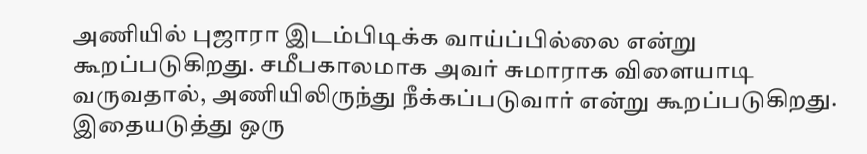அணியில் புஜாரா இடம்பிடிக்க வாய்ப்பில்லை என்று கூறப்படுகிறது. சமீபகாலமாக அவர் சுமாராக விளையாடி வருவதால், அணியிலிருந்து நீக்கப்படுவார் என்று கூறப்படுகிறது. இதையடுத்து ஒரு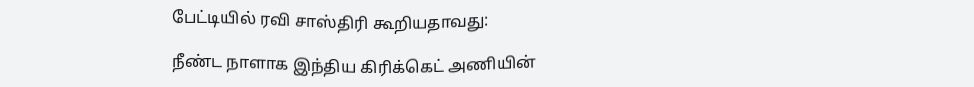பேட்டியில் ரவி சாஸ்திரி கூறியதாவது:

நீண்ட நாளாக இந்திய கிரிக்கெட் அணியின்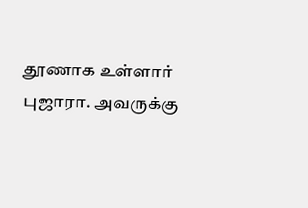தூணாக உள்ளார் புஜாரா. அவருக்கு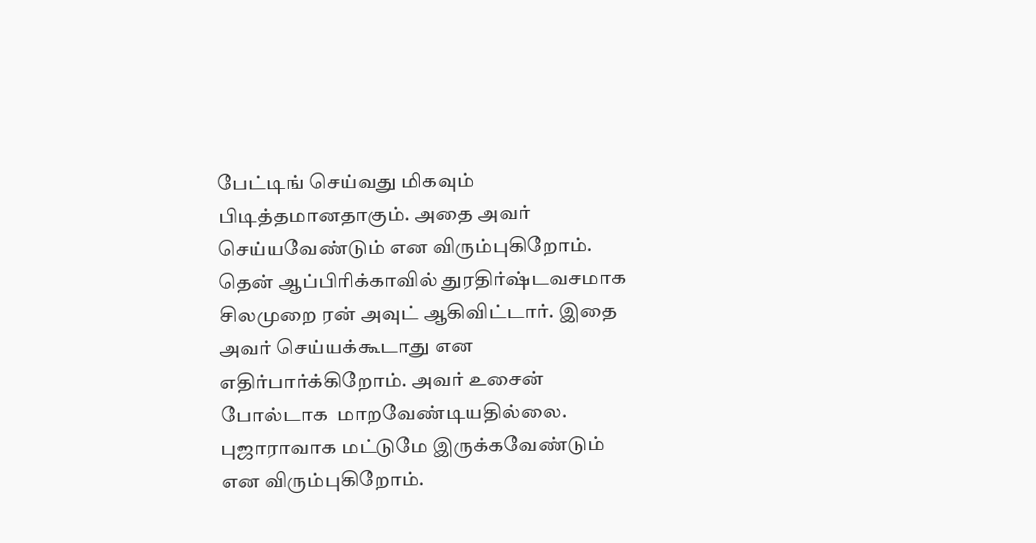பேட்டிங் செய்வது மிகவும் பிடித்தமானதாகும். அதை அவர் செய்யவேண்டும் என விரும்புகிறோம். தென் ஆப்பிரிக்காவில் துரதிர்ஷ்டவசமாக சிலமுறை ரன் அவுட் ஆகிவிட்டார். இதை அவர் செய்யக்கூடாது என எதிர்பார்க்கிறோம். அவர் உசைன் போல்டாக  மாறவேண்டியதில்லை. புஜாராவாக மட்டுமே இருக்கவேண்டும் என விரும்புகிறோம்.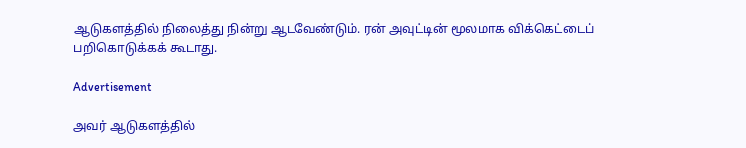ஆடுகளத்தில் நிலைத்து நின்று ஆடவேண்டும். ரன் அவுட்டின் மூலமாக விக்கெட்டைப் பறிகொடுக்கக் கூடாது.

Advertisement

அவர் ஆடுகளத்தில்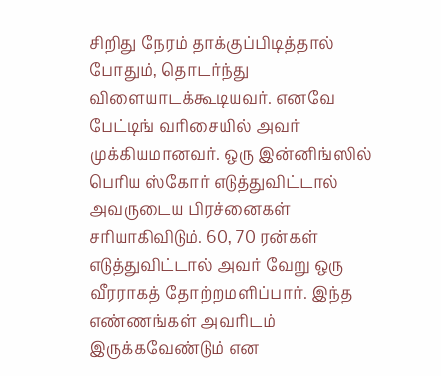சிறிது நேரம் தாக்குப்பிடித்தால் போதும், தொடர்ந்து விளையாடக்கூடியவர். எனவே பேட்டிங் வரிசையில் அவர் முக்கியமானவர். ஒரு இன்னிங்ஸில் பெரிய ஸ்கோர் எடுத்துவிட்டால் அவருடைய பிரச்னைகள் சரியாகிவிடும். 60, 70 ரன்கள் எடுத்துவிட்டால் அவர் வேறு ஒரு வீரராகத் தோற்றமளிப்பார். இந்த எண்ணங்கள் அவரிடம் இருக்கவேண்டும் என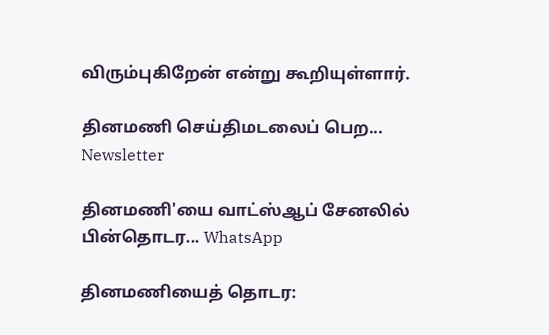விரும்புகிறேன் என்று கூறியுள்ளார்.

தினமணி செய்திமடலைப் பெற... Newsletter

தினமணி'யை வாட்ஸ்ஆப் சேனலில் பின்தொடர... WhatsApp

தினமணியைத் தொடர: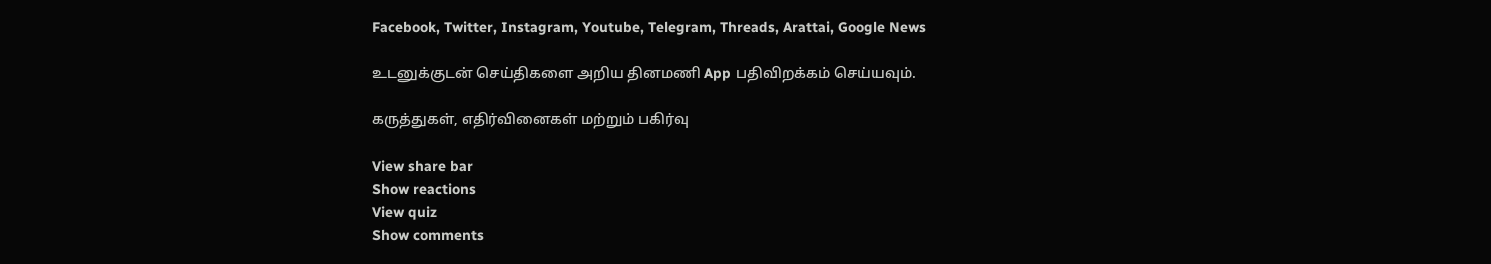Facebook, Twitter, Instagram, Youtube, Telegram, Threads, Arattai, Google News

உடனுக்குடன் செய்திகளை அறிய தினமணி App பதிவிறக்கம் செய்யவும்.

கருத்துகள், எதிர்வினைகள் மற்றும் பகிர்வு

View share bar
Show reactions
View quiz
Show comments